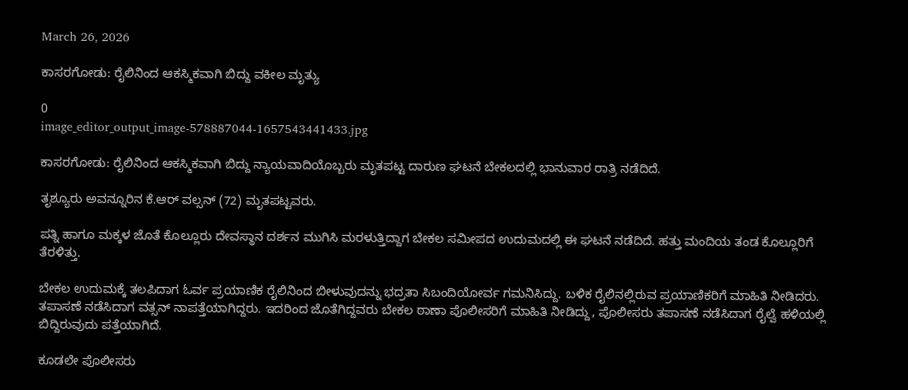March 26, 2026

ಕಾಸರಗೋಡು: ರೈಲಿನಿಂದ ಆಕಸ್ಮಿಕವಾಗಿ ಬಿದ್ದು ವಕೀಲ ಮೃತ್ಯು

0
image_editor_output_image-578887044-1657543441433.jpg

ಕಾಸರಗೋಡು: ರೈಲಿನಿಂದ ಆಕಸ್ಮಿಕವಾಗಿ ಬಿದ್ದು ನ್ಯಾಯವಾದಿಯೊಬ್ಬರು ಮೃತಪಟ್ಟ ದಾರುಣ ಘಟನೆ ಬೇಕಲದಲ್ಲಿ ಭಾನುವಾರ ರಾತ್ರಿ ನಡೆದಿದೆ.

ತೃಶ್ಯೂರು ಅವನ್ನೂರಿನ ಕೆ.ಆರ್ ವಲ್ಸನ್ (72) ಮೃತಪಟ್ಟವರು.

ಪತ್ನಿ ಹಾಗೂ ಮಕ್ಕಳ ಜೊತೆ ಕೊಲ್ಲೂರು ದೇವಸ್ಥಾನ ದರ್ಶನ ಮುಗಿಸಿ ಮರಳುತ್ತಿದ್ದಾಗ ಬೇಕಲ ಸಮೀಪದ ಉದುಮದಲ್ಲಿ ಈ ಘಟನೆ ನಡೆದಿದೆ. ಹತ್ತು ಮಂದಿಯ ತಂಡ ಕೊಲ್ಲೂರಿಗೆ ತೆರಳಿತ್ತು.

ಬೇಕಲ ಉದುಮಕ್ಕೆ ತಲಪಿದಾಗ ಓರ್ವ ಪ್ರಯಾಣಿಕ ರೈಲಿನಿಂದ ಬೀಳುವುದನ್ನು ಭದ್ರತಾ ಸಿಬಂದಿಯೋರ್ವ ಗಮನಿಸಿದ್ದು. ಬಳಿಕ ರೈಲಿನಲ್ಲಿರುವ ಪ್ರಯಾಣಿಕರಿಗೆ ಮಾಹಿತಿ ನೀಡಿದರು. ತಪಾಸಣೆ ನಡೆಸಿದಾಗ ವತ್ಸನ್ ನಾಪತ್ತೆಯಾಗಿದ್ದರು. ಇದರಿಂದ ಜೊತೆಗಿದ್ದವರು ಬೇಕಲ ಠಾಣಾ ಪೊಲೀಸರಿಗೆ ಮಾಹಿತಿ ನೀಡಿದ್ದು, ಪೊಲೀಸರು ತಪಾಸಣೆ ನಡೆಸಿದಾಗ ರೈಲ್ವೆ ಹಳಿಯಲ್ಲಿ ಬಿದ್ದಿರುವುದು ಪತ್ತೆಯಾಗಿದೆ.

ಕೂಡಲೇ ಪೊಲೀಸರು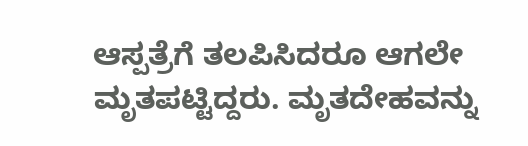ಆಸ್ಪತ್ರೆಗೆ ತಲಪಿಸಿದರೂ ಆಗಲೇ ಮೃತಪಟ್ಟಿದ್ದರು. ಮೃತದೇಹವನ್ನು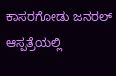ಕಾಸರಗೋಡು ಜನರಲ್ ಆಸ್ಪತ್ರೆಯಲ್ಲಿ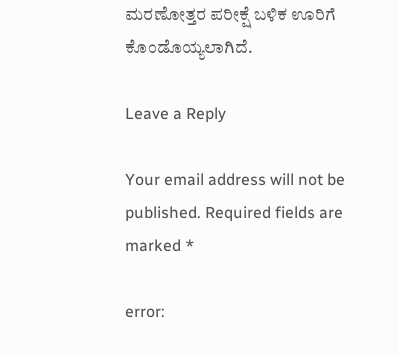ಮರಣೋತ್ತರ ಪರೀಕ್ಷೆ ಬಳಿಕ ಊರಿಗೆ ಕೊಂಡೊಯ್ಯಲಾಗಿದೆ.

Leave a Reply

Your email address will not be published. Required fields are marked *

error: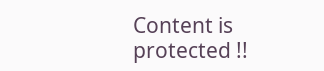Content is protected !!